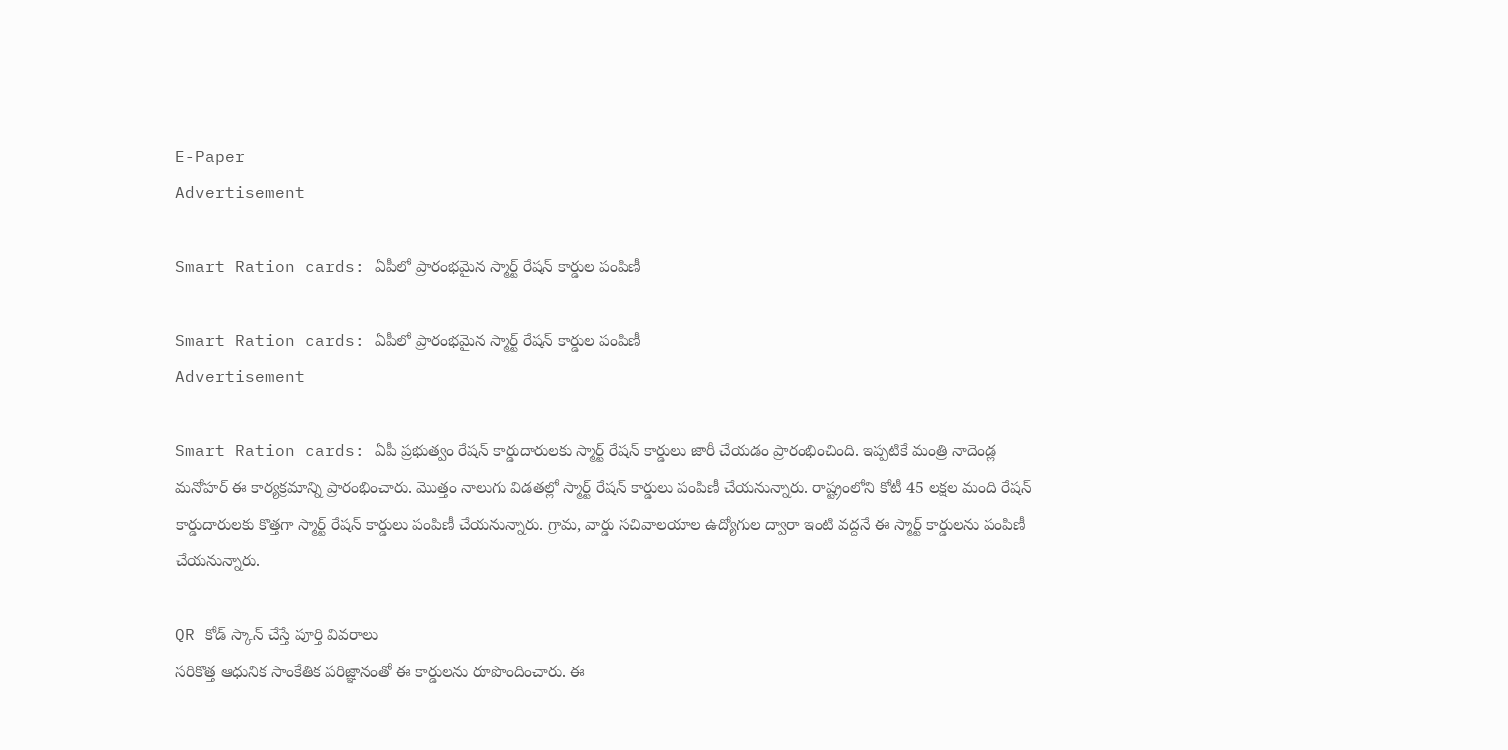E-Paper
Advertisement

Smart Ration cards: ఏపీలో ప్రారంభమైన స్మార్ట్‌ రేషన్ కార్డుల పంపిణీ

Smart Ration cards: ఏపీలో ప్రారంభమైన స్మార్ట్‌ రేషన్ కార్డుల పంపిణీ
Advertisement

Smart Ration cards: ఏపీ ప్రభుత్వం రేషన్‌ కార్డుదారులకు స్మార్ట్ రేషన్ కార్డులు జారీ చేయడం ప్రారంభించింది. ఇప్పటికే మంత్రి నాదెండ్ల మనోహర్‌ ఈ కార్యక్రమాన్ని ప్రారంభించారు. మొత్తం నాలుగు విడతల్లో స్మార్ట్ రేషన్ కార్డులు పంపిణీ చేయనున్నారు. రాష్ట్రంలోని కోటీ 45 లక్షల మంది రేషన్ కార్డుదారులకు కొత్తగా స్మార్ట్ రేషన్ కార్డులు పంపిణీ చేయనున్నారు. గ్రామ, వార్డు సచివాలయాల ఉద్యోగుల ద్వారా ఇంటి వద్దనే ఈ స్మార్ట్‌ కార్డులను పంపిణీ చేయనున్నారు.

QR కోడ్ స్కాన్ చేస్తే పూర్తి వివరాలు
సరికొత్త ఆధునిక సాంకేతిక పరిజ్ఞానంతో ఈ కార్డులను రూపొందించారు. ఈ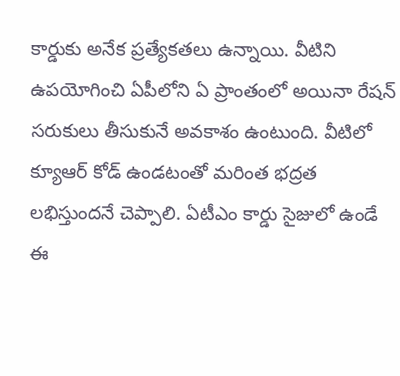కార్డుకు అనేక ప్రత్యేకతలు ఉన్నాయి. వీటిని ఉపయోగించి ఏపీలోని ఏ ప్రాంతంలో అయినా రేషన్ సరుకులు తీసుకునే అవకాశం ఉంటుంది. వీటిలో క్యూఆర్ కోడ్‌ ఉండటంతో మరింత భద్రత లభిస్తుందనే చెప్పాలి. ఏటీఎం కార్డు సైజులో ఉండే ఈ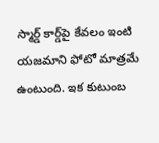స్మార్డ్‌ కార్డ్‌పై కేవలం ఇంటి యజమాని ఫోటో మాత్రమే ఉంటుంది. ఇక కుటుంబ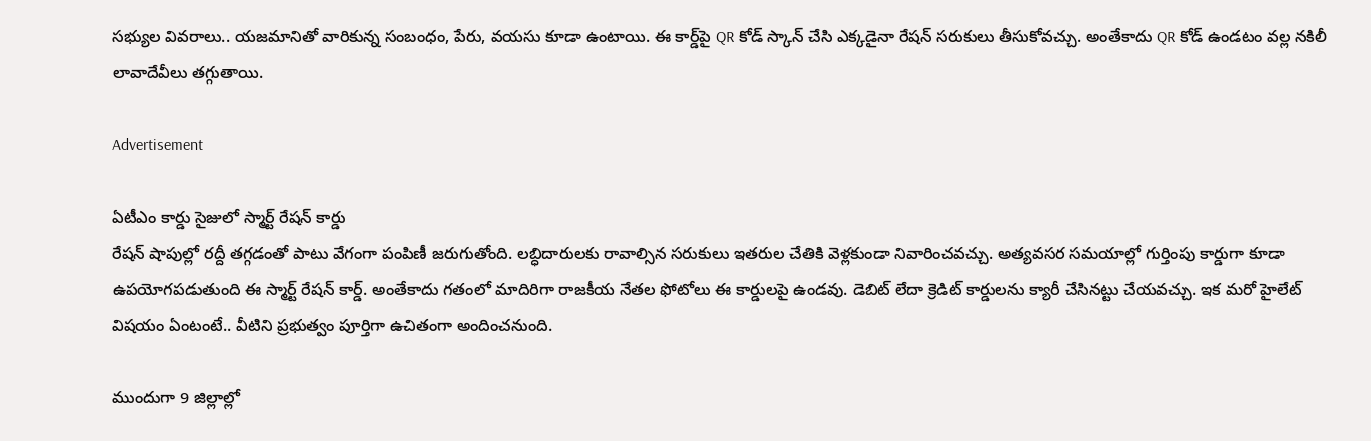సభ్యుల వివరాలు.. యజమానితో వారికున్న సంబంధం, పేరు, వయసు కూడా ఉంటాయి. ఈ కార్డ్‌పై QR కోడ్ స్కాన్ చేసి ఎక్కడైనా రేషన్ సరుకులు తీసుకోవచ్చు. అంతేకాదు QR కోడ్ ఉండటం వల్ల నకిలీ లావాదేవీలు తగ్గుతాయి.

Advertisement

ఏటీఎం కార్డు సైజులో స్మార్ట్ రేషన్ కార్డు
రేషన్‌ షాపుల్లో రద్దీ తగ్గడంతో పాటు వేగంగా పంపిణీ జరుగుతోంది. లబ్ధిదారులకు రావాల్సిన సరుకులు ఇతరుల చేతికి వెళ్లకుండా నివారించవచ్చు. అత్యవసర సమయాల్లో గుర్తింపు కార్డుగా కూడా ఉపయోగపడుతుంది ఈ స్మార్ట్‌ రేషన్ కార్డ్. అంతేకాదు గతంలో మాదిరిగా రాజకీయ నేతల ఫోటోలు ఈ కార్డులపై ఉండవు. డెబిట్ లేదా క్రెడిట్‌ కార్డులను క్యారీ చేసినట్టు చేయవచ్చు. ఇక మరో హైలేట్ విషయం ఏంటంటే.. వీటిని ప్రభుత్వం పూర్తిగా ఉచితంగా అందించనుంది.

ముందుగా 9 జిల్లాల్లో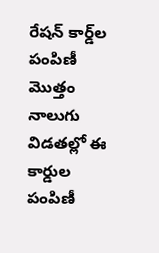రేషన్ కార్డ్‌ల పంపిణీ
మొత్తం నాలుగు విడతల్లో ఈ కార్డుల పంపిణీ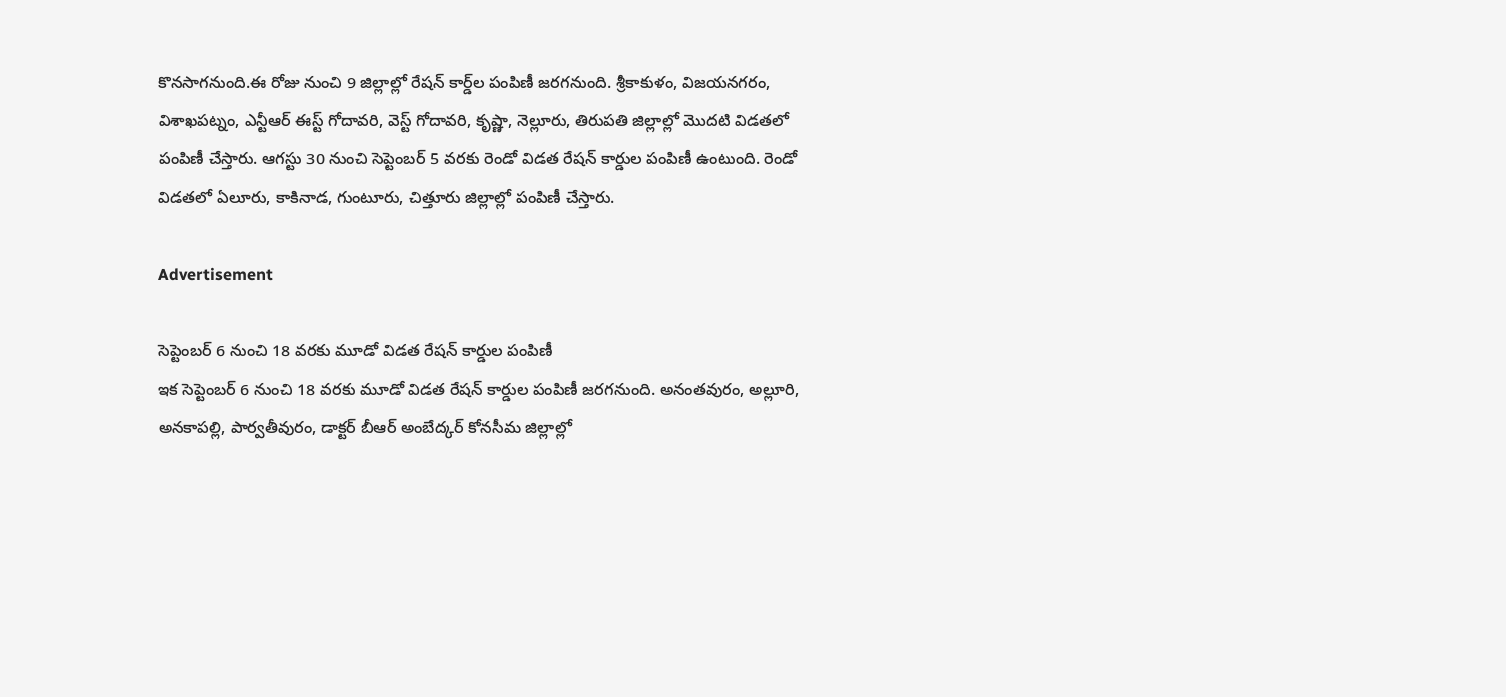కొనసాగనుంది.ఈ రోజు నుంచి 9 జిల్లాల్లో రేషన్ కార్డ్‌ల పంపిణీ జరగనుంది. శ్రీకాకుళం, విజయనగరం, విశాఖపట్నం, ఎన్టీఆర్ ఈస్ట్ గోదావరి, వెస్ట్ గోదావరి, కృష్ణా, నెల్లూరు, తిరుపతి జిల్లాల్లో మొదటి విడతలో పంపిణీ చేస్తారు. ఆగస్టు 30 నుంచి సెప్టెంబర్ 5 వరకు రెండో విడత రేషన్ కార్డుల పంపిణీ ఉంటుంది. రెండో విడతలో ఏలూరు, కాకినాడ, గుంటూరు, చిత్తూరు జిల్లాల్లో పంపిణీ చేస్తారు.

Advertisement

సెప్టెంబర్ 6 నుంచి 18 వరకు మూడో విడత రేషన్ కార్డుల పంపిణీ
ఇక సెప్టెంబర్ 6 నుంచి 18 వరకు మూడో విడత రేషన్ కార్డుల పంపిణీ జరగనుంది. అనంతవురం, అల్లూరి, అనకాపల్లి, పార్వతీవురం, డాక్టర్ బీఆర్ అంబేద్కర్ కోనసీమ జిల్లాల్లో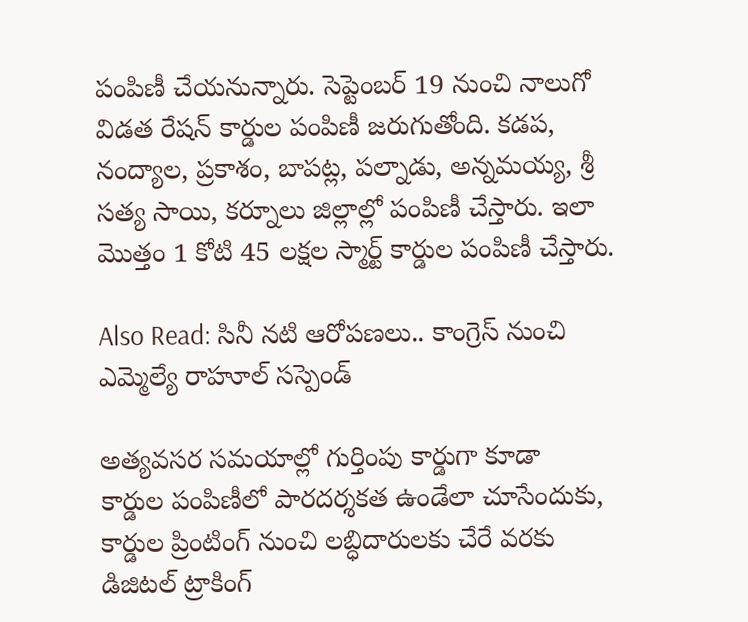పంపిణీ చేయనున్నారు. సెప్టెంబర్ 19 నుంచి నాలుగో విడత రేషన్ కార్డుల పంపిణీ జరుగుతోంది. కడప, నంద్యాల, ప్రకాశం, బాపట్ల, పల్నాడు, అన్నమయ్య, శ్రీ సత్య సాయి, కర్నూలు జిల్లాల్లో పంపిణీ చేస్తారు. ఇలా మొత్తం 1 కోటి 45 లక్షల స్మార్ట్ కార్డుల పంపిణీ చేస్తారు.

Also Read: సినీ నటి ఆరోపణలు.. కాంగ్రెస్ నుంచి ఎమ్మెల్యే రాహూల్ సస్పెండ్

అత్యవసర సమయాల్లో గుర్తింపు కార్డుగా కూడా
కార్డుల పంపిణీలో పారదర్శకత ఉండేలా చూసేందుకు, కార్డుల ప్రింటింగ్ నుంచి లబ్ధిదారులకు చేరే వరకు డిజిటల్ ట్రాకింగ్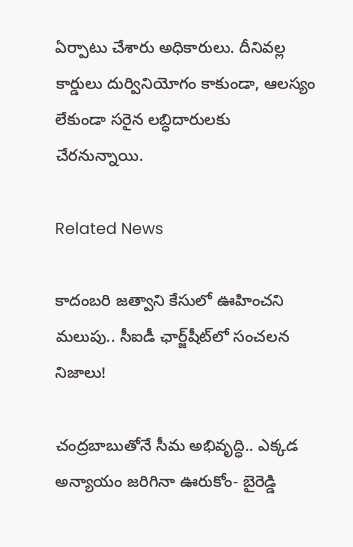ఏర్పాటు చేశారు అధికారులు. దీనివల్ల కార్డులు దుర్వినియోగం కాకుండా, ఆలస్యం లేకుండా సరైన లబ్ధిదారులకు చేరనున్నాయి.

Related News

కాదంబరి జత్వాని కేసులో ఊహించని మలుపు.. సీఐడీ ఛార్జ్‌షీట్‌లో సంచలన నిజాలు!

చంద్రబాబుతోనే సీమ అభివృద్ధి.. ఎక్కడ అన్యాయం జరిగినా ఊరుకోం- బైరెడ్డి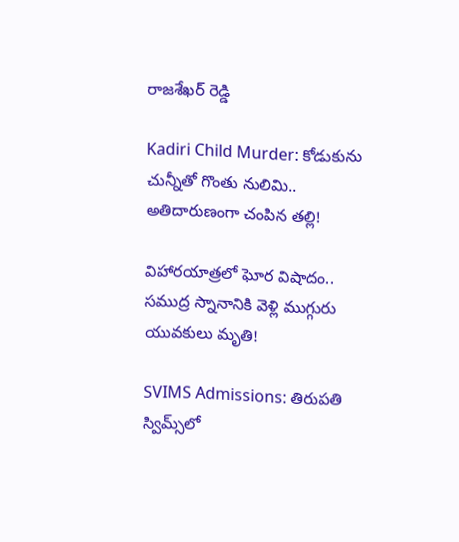రాజశేఖర్ రెడ్డి

Kadiri Child Murder: కోడుకును చున్నీతో గొంతు నులిమి.. అతిదారుణంగా చంపిన తల్లి!

విహారయాత్రలో ఘోర విషాదం.. సముద్ర స్నానానికి వెళ్లి ముగ్గురు యువకులు మృతి!

SVIMS Admissions: తిరుపతి స్విమ్స్‌లో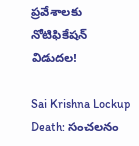ప్రవేశాలకు నోటిఫికేషన్ విడుదల!

Sai Krishna Lockup Death: సంచలనం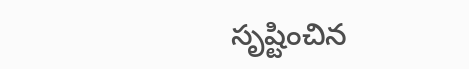సృష్టించిన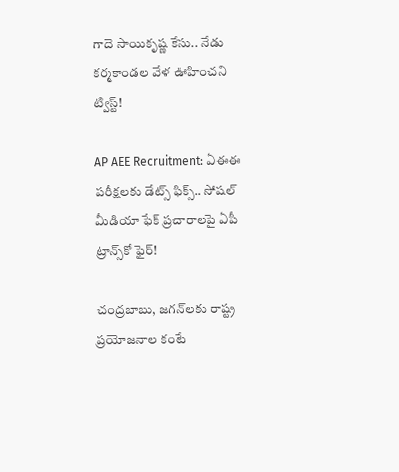గాదె సాయికృష్ణ కేసు.. నేడు కర్మకాండల వేళ ఊహించని ట్విస్ట్!

AP AEE Recruitment: ఏఈఈ పరీక్షలకు డేట్స్ ఫిక్స్.. సోషల్ మీడియా ఫేక్ ప్రచారాలపై ఏపీ ట్రాన్స్‌కో ఫైర్!

చంద్రబాబు, జగన్‌లకు రాష్ట్ర ప్రయోజనాల కంటే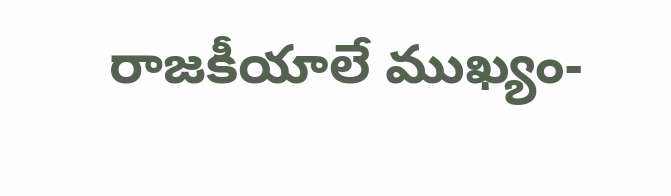రాజకీయాలే ముఖ్యం-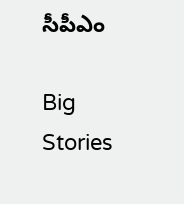సీపీఎం

Big Stories